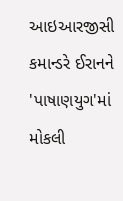આઇઆરજીસી કમાન્ડરે ઈરાનને 'પાષાણયુગ'માં મોકલી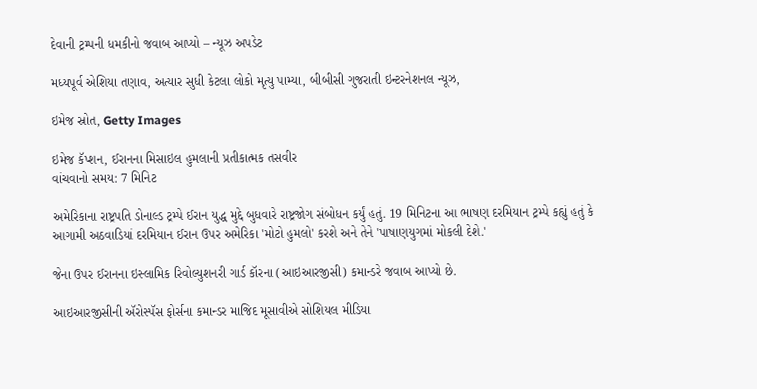દેવાની ટ્રમ્પની ધમકીનો જવાબ આપ્યો – ન્યૂઝ અપડેટ

મધ્યપૂર્વ એશિયા તણાવ, અત્યાર સુધી કેટલા લોકો મૃત્યુ પામ્યા, બીબીસી ગુજરાતી ઇન્ટરનેશનલ ન્યૂઝ,

ઇમેજ સ્રોત, Getty Images

ઇમેજ કૅપ્શન, ઈરાનના મિસાઇલ હુમલાની પ્રતીકાત્મક તસવીર
વાંચવાનો સમય: 7 મિનિટ

અમેરિકાના રાષ્ટ્રપતિ ડોનાલ્ડ ટ્રમ્પે ઈરાન યુદ્ધ મુદ્દે બુધવારે રાષ્ટ્રજોગ સંબોધન કર્યું હતું. 19 મિનિટના આ ભાષણ દરમિયાન ટ્રમ્પે કહ્યું હતું કે આગામી અઠવાડિયાં દરમિયાન ઈરાન ઉપર અમેરિકા 'મોટો હુમલો' કરશે અને તેને 'પાષાણયુગમાં મોકલી દેશે.'

જેના ઉપર ઈરાનના ઇસ્લામિક રિવોલ્યુશનરી ગાર્ડ કૉરના (આઇઆરજીસી) કમાન્ડરે જવાબ આપ્યો છે.

આઇઆરજીસીની ઍરોસ્પૅસ ફોર્સના કમાન્ડર માજિદ મૂસાવીએ સોશિયલ મીડિયા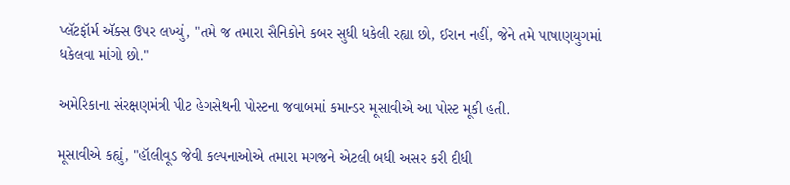પ્લૅટફૉર્મ ઍક્સ ઉપર લખ્યું, "તમે જ તમારા સૈનિકોને કબર સુધી ધકેલી રહ્યા છો, ઈરાન નહીં, જેને તમે પાષાણયુગમાં ધકેલવા માંગો છો."

અમેરિકાના સંરક્ષણમંત્રી પીટ હેગસેથની પોસ્ટના જવાબમાં કમાન્ડર મૂસાવીએ આ પોસ્ટ મૂકી હતી.

મૂસાવીએ કહ્યું, "હૉલીવૂડ જેવી કલ્પનાઓએ તમારા મગજને એટલી બધી અસર કરી દીધી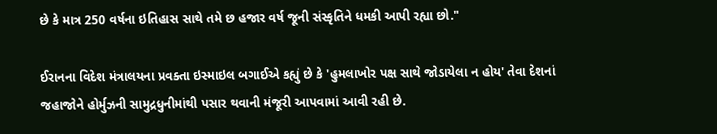છે કે માત્ર 250 વર્ષના ઇતિહાસ સાથે તમે છ હજાર વર્ષ જૂની સંસ્કૃતિને ધમકી આપી રહ્યા છો."

ઈરાનના વિદેશ મંત્રાલયના પ્રવક્તા ઇસ્માઇલ બગાઈએ કહ્યું છે કે 'હુમલાખોર પક્ષ સાથે જોડાયેલા ન હોય' તેવા દેશનાં જહાજોને હોર્મુઝની સામુદ્રધુનીમાંથી પસાર થવાની મંજૂરી આપવામાં આવી રહી છે.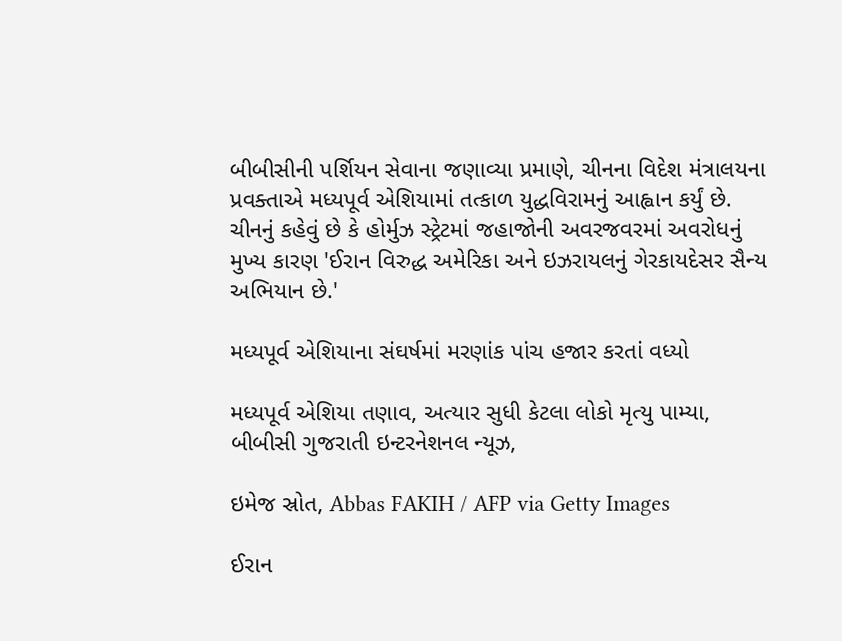બીબીસીની પર્શિયન સેવાના જણાવ્યા પ્રમાણે, ચીનના વિદેશ મંત્રાલયના પ્રવક્તાએ મધ્યપૂર્વ એશિયામાં તત્કાળ યુદ્ધવિરામનું આહ્વાન કર્યું છે. ચીનનું કહેવું છે કે હોર્મુઝ સ્ટ્રેટમાં જહાજોની અવરજવરમાં અવરોધનું મુખ્ય કારણ 'ઈરાન વિરુદ્ધ અમેરિકા અને ઇઝરાયલનું ગેરકાયદેસર સૈન્ય અભિયાન છે.'

મધ્યપૂર્વ એશિયાના સંઘર્ષમાં મરણાંક પાંચ હજાર કરતાં વધ્યો

મધ્યપૂર્વ એશિયા તણાવ, અત્યાર સુધી કેટલા લોકો મૃત્યુ પામ્યા, બીબીસી ગુજરાતી ઇન્ટરનેશનલ ન્યૂઝ,

ઇમેજ સ્રોત, Abbas FAKIH / AFP via Getty Images

ઈરાન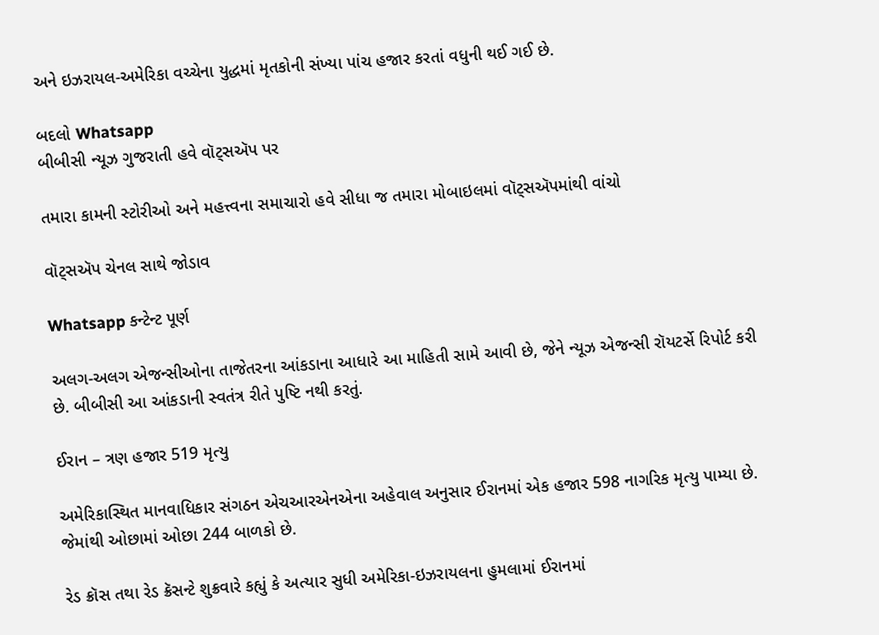અને ઇઝરાયલ-અમેરિકા વચ્ચેના યુદ્ધમાં મૃતકોની સંખ્યા પાંચ હજાર કરતાં વધુની થઈ ગઈ છે.

બદલો Whatsapp
બીબીસી ન્યૂઝ ગુજરાતી હવે વૉટ્સઍપ પર

તમારા કામની સ્ટોરીઓ અને મહત્ત્વના સમાચારો હવે સીધા જ તમારા મોબાઇલમાં વૉટ્સઍપમાંથી વાંચો

વૉટ્સઍપ ચેનલ સાથે જોડાવ

Whatsapp કન્ટેન્ટ પૂર્ણ

અલગ-અલગ એજન્સીઓના તાજેતરના આંકડાના આધારે આ માહિતી સામે આવી છે, જેને ન્યૂઝ એજન્સી રૉયટર્સે રિપોર્ટ કરી છે. બીબીસી આ આંકડાની સ્વતંત્ર રીતે પુષ્ટિ નથી કરતું.

ઈરાન – ત્રણ હજાર 519 મૃત્યુ

અમેરિકાસ્થિત માનવાધિકાર સંગઠન એચઆરએનએના અહેવાલ અનુસાર ઈરાનમાં એક હજાર 598 નાગરિક મૃત્યુ પામ્યા છે. જેમાંથી ઓછામાં ઓછા 244 બાળકો છે.

રેડ ક્રૉસ તથા રેડ ક્રૅસન્ટે શુક્રવારે કહ્યું કે અત્યાર સુધી અમેરિકા-ઇઝરાયલના હુમલામાં ઈરાનમાં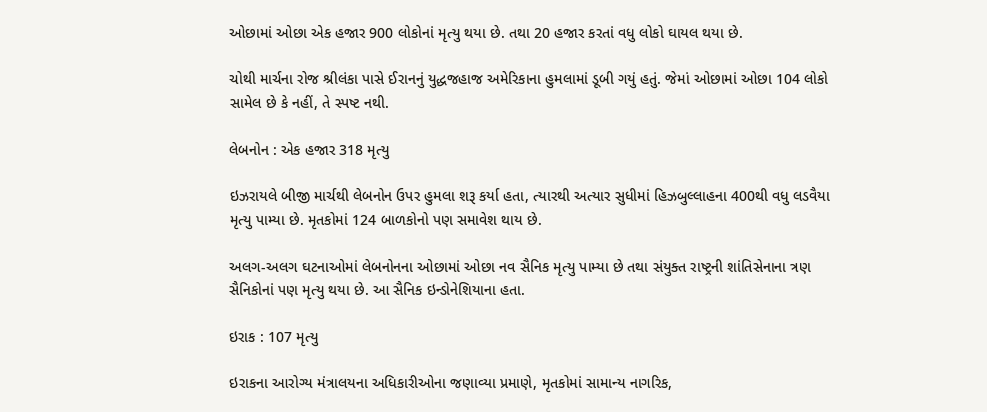ઓછામાં ઓછા એક હજાર 900 લોકોનાં મૃત્યુ થયા છે. તથા 20 હજાર કરતાં વધુ લોકો ઘાયલ થયા છે.

ચોથી માર્ચના રોજ શ્રીલંકા પાસે ઈરાનનું યુદ્ધજહાજ અમેરિકાના હુમલામાં ડૂબી ગયું હતું. જેમાં ઓછામાં ઓછા 104 લોકો સામેલ છે કે નહીં, તે સ્પષ્ટ નથી.

લેબનોન : એક હજાર 318 મૃત્યુ

ઇઝરાયલે બીજી માર્ચથી લેબનોન ઉપર હુમલા શરૂ કર્યા હતા, ત્યારથી અત્યાર સુધીમાં હિઝબુલ્લાહના 400થી વધુ લડવૈયા મૃત્યુ પામ્યા છે. મૃતકોમાં 124 બાળકોનો પણ સમાવેશ થાય છે.

અલગ-અલગ ઘટનાઓમાં લેબનોનના ઓછામાં ઓછા નવ સૈનિક મૃત્યુ પામ્યા છે તથા સંયુક્ત રાષ્ટ્રની શાંતિસેનાના ત્રણ સૈનિકોનાં પણ મૃત્યુ થયા છે. આ સૈનિક ઇન્ડોનેશિયાના હતા.

ઇરાક : 107 મૃત્યુ

ઇરાકના આરોગ્ય મંત્રાલયના અધિકારીઓના જણાવ્યા પ્રમાણે, મૃતકોમાં સામાન્ય નાગરિક,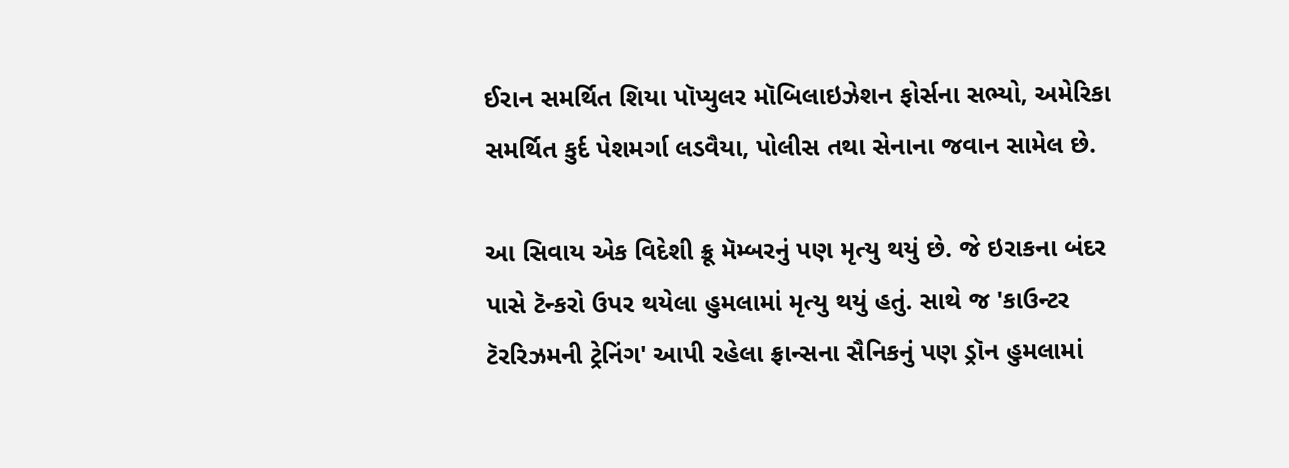ઈરાન સમર્થિત શિયા પૉપ્યુલર મૉબિલાઇઝેશન ફોર્સના સભ્યો, અમેરિકા સમર્થિત કુર્દ પેશમર્ગા લડવૈયા, પોલીસ તથા સેનાના જવાન સામેલ છે.

આ સિવાય એક વિદેશી ક્રૂ મૅમ્બરનું પણ મૃત્યુ થયું છે. જે ઇરાકના બંદર પાસે ટૅન્કરો ઉપર થયેલા હુમલામાં મૃત્યુ થયું હતું. સાથે જ 'કાઉન્ટર ટૅરરિઝમની ટ્રેનિંગ' આપી રહેલા ફ્રાન્સના સૈનિકનું પણ ડ્રૉન હુમલામાં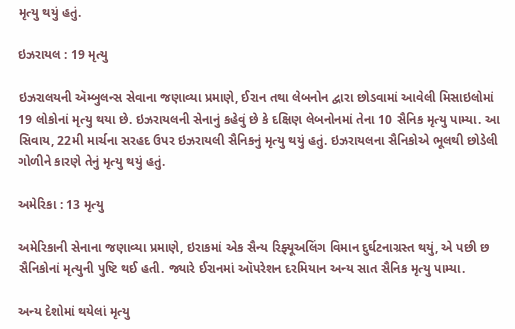મૃત્યુ થયું હતું.

ઇઝરાયલ : 19 મૃત્યુ

ઇઝરાલયની ઍમ્બુલન્સ સેવાના જણાવ્યા પ્રમાણે, ઈરાન તથા લેબનોન દ્વારા છોડવામાં આવેલી મિસાઇલોમાં 19 લોકોનાં મૃત્યુ થયા છે. ઇઝરાયલની સેનાનું કહેવું છે કે દક્ષિણ લેબનોનમાં તેના 10 સૈનિક મૃત્યુ પામ્યા. આ સિવાય, 22મી માર્ચના સરહદ ઉપર ઇઝરાયલી સૈનિકનું મૃત્યુ થયું હતું. ઇઝરાયલના સૈનિકોએ ભૂલથી છોડેલી ગોળીને કારણે તેનું મૃત્યુ થયું હતું.

અમેરિકા : 13 મૃત્યુ

અમેરિકાની સેનાના જણાવ્યા પ્રમાણે, ઇરાકમાં એક સૈન્ય રિફ્યૂઅલિંગ વિમાન દુર્ઘટનાગ્રસ્ત થયું, એ પછી છ સૈનિકોનાં મૃત્યુની પુષ્ટિ થઈ હતી. જ્યારે ઈરાનમાં ઑપરેશન દરમિયાન અન્ય સાત સૈનિક મૃત્યુ પામ્યા.

અન્ય દેશોમાં થયેલાં મૃત્યુ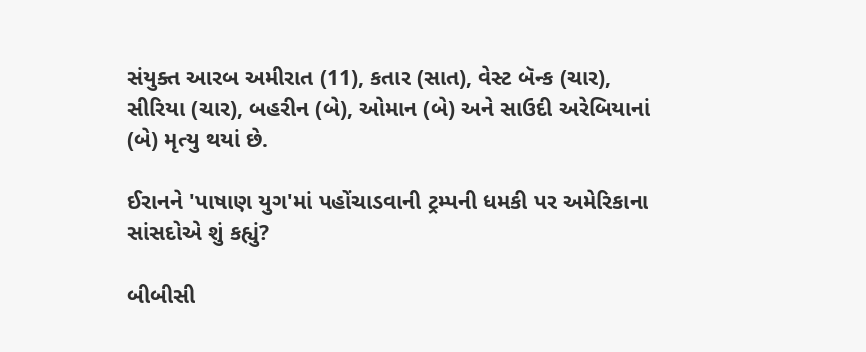સંયુક્ત આરબ અમીરાત (11), કતાર (સાત), વેસ્ટ બૅન્ક (ચાર), સીરિયા (ચાર), બહરીન (બે), ઓમાન (બે) અને સાઉદી અરેબિયાનાં (બે) મૃત્યુ થયાં છે.

ઈરાનને 'પાષાણ યુગ'માં પહોંચાડવાની ટ્રમ્પની ધમકી પર અમેરિકાના સાંસદોએ શું કહ્યું?

બીબીસી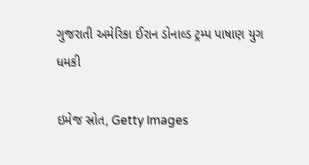ગુજરાતી અમેરિકા ઈરાન ડોનાલ્ડ ટ્રમ્પ પાષાણ યુગ ધમકી

ઇમેજ સ્રોત, Getty Images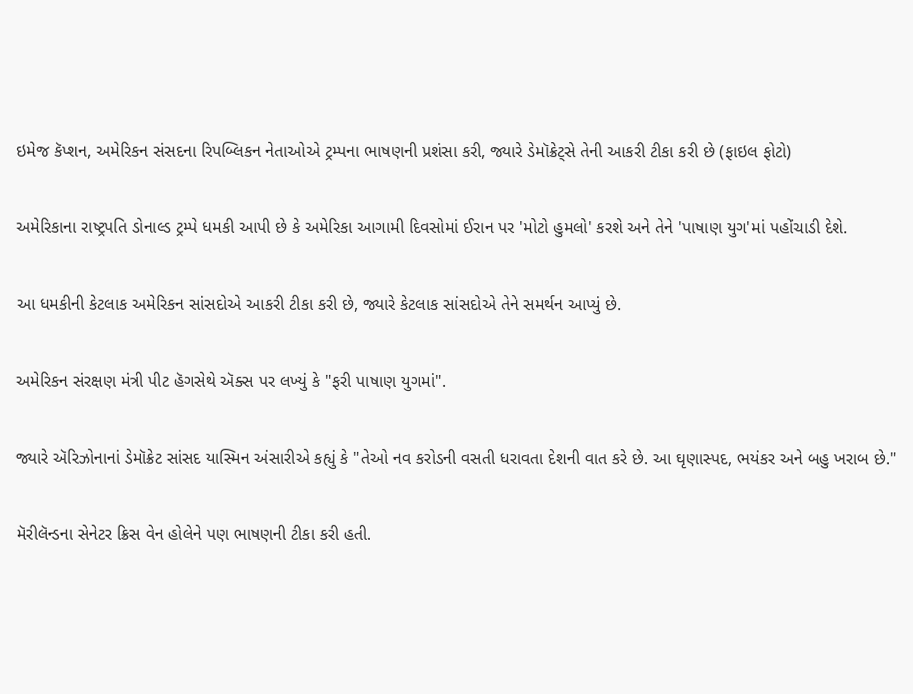ઇમેજ કૅપ્શન, અમેરિકન સંસદના રિપબ્લિકન નેતાઓએ ટ્રમ્પના ભાષણની પ્રશંસા કરી, જ્યારે ડેમૉક્રેટ્સે તેની આકરી ટીકા કરી છે (ફાઇલ ફોટો)

અમેરિકાના રાષ્ટ્રપતિ ડોનાલ્ડ ટ્રમ્પે ધમકી આપી છે કે અમેરિકા આગામી દિવસોમાં ઈરાન પર 'મોટો હુમલો' કરશે અને તેને 'પાષાણ યુગ'માં પહોંચાડી દેશે.

આ ધમકીની કેટલાક અમેરિકન સાંસદોએ આકરી ટીકા કરી છે, જ્યારે કેટલાક સાંસદોએ તેને સમર્થન આપ્યું છે.

અમેરિકન સંરક્ષણ મંત્રી પીટ હૅગસેથે ઍક્સ પર લખ્યું કે "ફરી પાષાણ યુગમાં".

જ્યારે ઍરિઝોનાનાં ડેમૉક્રેટ સાંસદ યાસ્મિન અંસારીએ કહ્યું કે "તેઓ નવ કરોડની વસતી ધરાવતા દેશની વાત કરે છે. આ ઘૃણાસ્પદ, ભયંકર અને બહુ ખરાબ છે."

મૅરીલૅન્ડના સેનેટર ક્રિસ વેન હોલેને પણ ભાષણની ટીકા કરી હતી.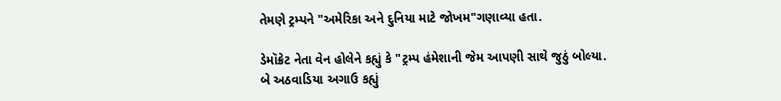તેમણે ટ્રમ્પને "અમેરિકા અને દુનિયા માટે જોખમ"ગણાવ્યા હતા.

ડેમૉક્રેટ નેતા વેન હોલેને કહ્યું કે "ટ્રમ્પ હંમેશાની જેમ આપણી સાથે જુઠું બોલ્યા. બે અઠવાડિયા અગાઉ કહ્યું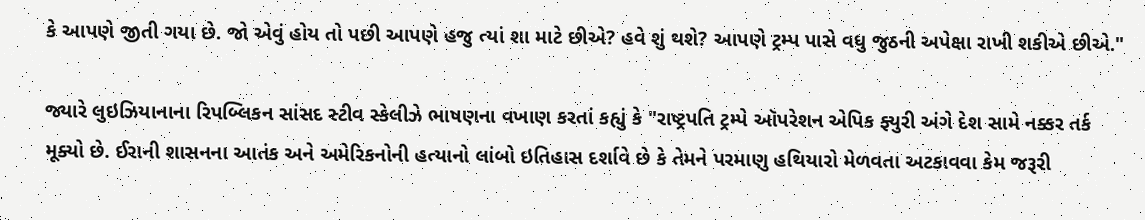કે આપણે જીતી ગયા છે. જો એવું હોય તો પછી આપણે હજુ ત્યાં શા માટે છીએ? હવે શું થશે? આપણે ટ્રમ્પ પાસે વધુ જુઠની અપેક્ષા રાખી શકીએ છીએ."

જ્યારે લુઇઝિયાનાના રિપબ્લિકન સાંસદ સ્ટીવ સ્કેલીઝે ભાષણના વખાણ કરતાં કહ્યું કે "રાષ્ટ્રપતિ ટ્રમ્પે ઑપરેશન એપિક ફ્યુરી અંગે દેશ સામે નક્કર તર્ક મૂક્યો છે. ઈરાની શાસનના આતંક અને અમેરિકનોની હત્યાનો લાંબો ઇતિહાસ દર્શાવે છે કે તેમને પરમાણુ હથિયારો મેળવતા અટકાવવા કેમ જરૂરી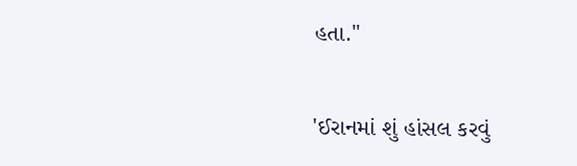હતા."

'ઈરાનમાં શું હાંસલ કરવું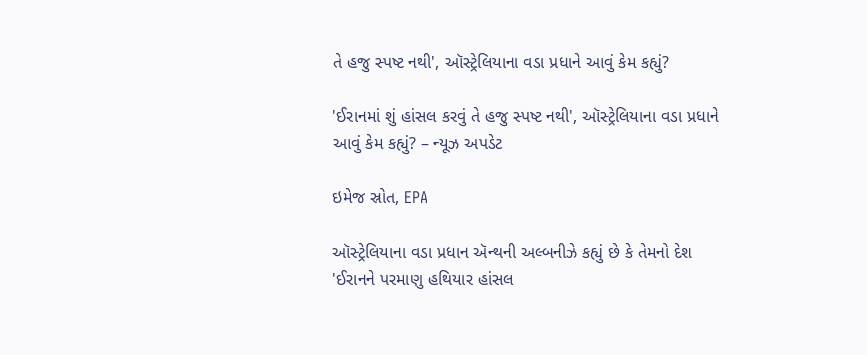તે હજુ સ્પષ્ટ નથી', ઑસ્ટ્રેલિયાના વડા પ્રધાને આવું કેમ કહ્યું?

'ઈરાનમાં શું હાંસલ કરવું તે હજુ સ્પષ્ટ નથી', ઑસ્ટ્રેલિયાના વડા પ્રધાને આવું કેમ કહ્યું? – ન્યૂઝ અપડેટ

ઇમેજ સ્રોત, EPA

ઑસ્ટ્રેલિયાના વડા પ્રધાન ઍન્થની અલ્બનીઝે કહ્યું છે કે તેમનો દેશ 'ઈરાનને પરમાણુ હથિયાર હાંસલ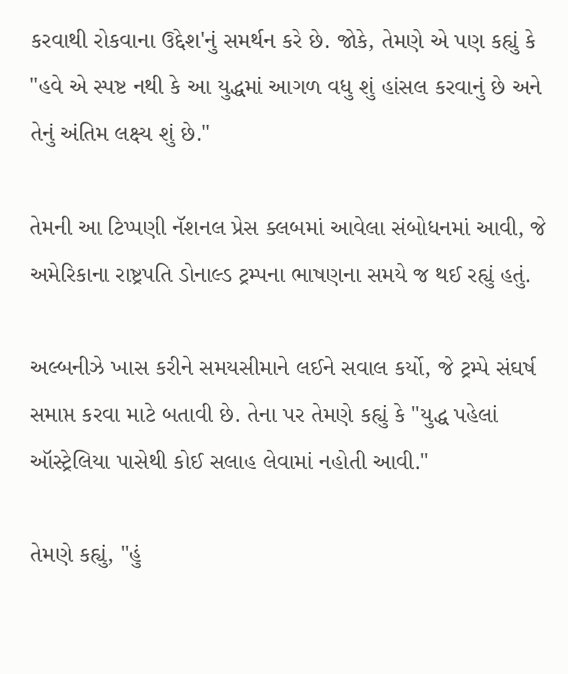કરવાથી રોકવાના ઉદ્દેશ'નું સમર્થન કરે છે. જોકે, તેમણે એ પણ કહ્યું કે "હવે એ સ્પષ્ટ નથી કે આ યુદ્ધમાં આગળ વધુ શું હાંસલ કરવાનું છે અને તેનું અંતિમ લક્ષ્ય શું છે."

તેમની આ ટિપ્પણી નૅશનલ પ્રેસ ક્લબમાં આવેલા સંબોધનમાં આવી, જે અમેરિકાના રાષ્ટ્રપતિ ડોનાલ્ડ ટ્રમ્પના ભાષણના સમયે જ થઈ રહ્યું હતું.

અલ્બનીઝે ખાસ કરીને સમયસીમાને લઈને સવાલ કર્યો, જે ટ્રમ્પે સંઘર્ષ સમાપ્ત કરવા માટે બતાવી છે. તેના પર તેમણે કહ્યું કે "યુદ્ધ પહેલાં ઑસ્ટ્રેલિયા પાસેથી કોઈ સલાહ લેવામાં નહોતી આવી."

તેમણે કહ્યું, "હું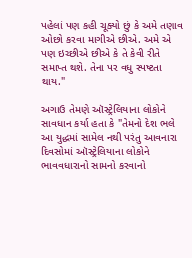પહેલાં પણ કહી ચૂક્યો છું કે અમે તણાવ ઓછો કરવા માગીએ છીએ. અમે એ પણ ઇચ્છીએ છીએ કે તે કેવી રીતે સમાપ્ત થશે. તેના પર વધુ સ્પષ્ટતા થાય."

અગાઉ તેમણે ઑસ્ટ્રેલિયાના લોકોને સાવધાન કર્યા હતા કે "તેમનો દેશ ભલે આ યુદ્ધમાં સામેલ નથી પરંતુ આવનારા દિવસોમાં ઑસ્ટ્રેલિયાના લોકોને ભાવવધારાનો સામનો કરવાનો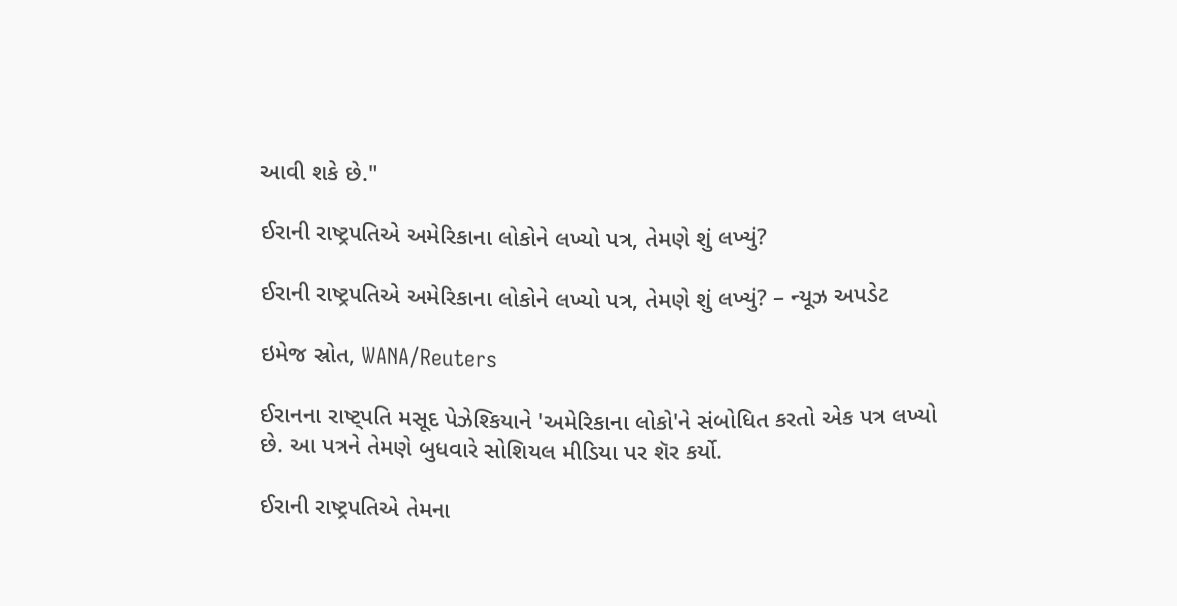આવી શકે છે."

ઈરાની રાષ્ટ્રપતિએ અમેરિકાના લોકોને લખ્યો પત્ર, તેમણે શું લખ્યું?

ઈરાની રાષ્ટ્રપતિએ અમેરિકાના લોકોને લખ્યો પત્ર, તેમણે શું લખ્યું? – ન્યૂઝ અપડેટ

ઇમેજ સ્રોત, WANA/Reuters

ઈરાનના રાષ્ટ્પતિ મસૂદ પેઝેશ્કિયાને 'અમેરિકાના લોકો'ને સંબોધિત કરતો એક પત્ર લખ્યો છે. આ પત્રને તેમણે બુધવારે સોશિયલ મીડિયા પર શૅર કર્યો.

ઈરાની રાષ્ટ્રપતિએ તેમના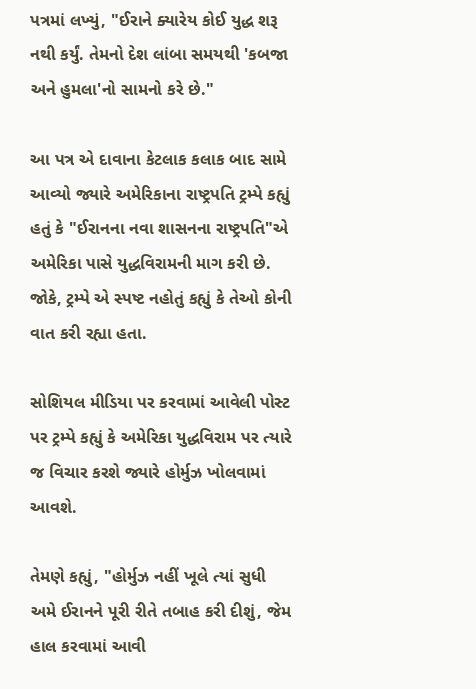પત્રમાં લખ્યું, "ઈરાને ક્યારેય કોઈ યુદ્ધ શરૂ નથી કર્યું. તેમનો દેશ લાંબા સમયથી 'કબજા અને હુમલા'નો સામનો કરે છે."

આ પત્ર એ દાવાના કેટલાક કલાક બાદ સામે આવ્યો જ્યારે અમેરિકાના રાષ્ટ્રપતિ ટ્રમ્પે કહ્યું હતું કે "ઈરાનના નવા શાસનના રાષ્ટ્રપતિ"એ અમેરિકા પાસે યુદ્ધવિરામની માગ કરી છે. જોકે, ટ્રમ્પે એ સ્પષ્ટ નહોતું કહ્યું કે તેઓ કોની વાત કરી રહ્યા હતા.

સોશિયલ મીડિયા પર કરવામાં આવેલી પોસ્ટ પર ટ્રમ્પે કહ્યું કે અમેરિકા યુદ્ધવિરામ પર ત્યારે જ વિચાર કરશે જ્યારે હોર્મુઝ ખોલવામાં આવશે.

તેમણે કહ્યું, "હોર્મુઝ નહીં ખૂલે ત્યાં સુધી અમે ઈરાનને પૂરી રીતે તબાહ કરી દીશું, જેમ હાલ કરવામાં આવી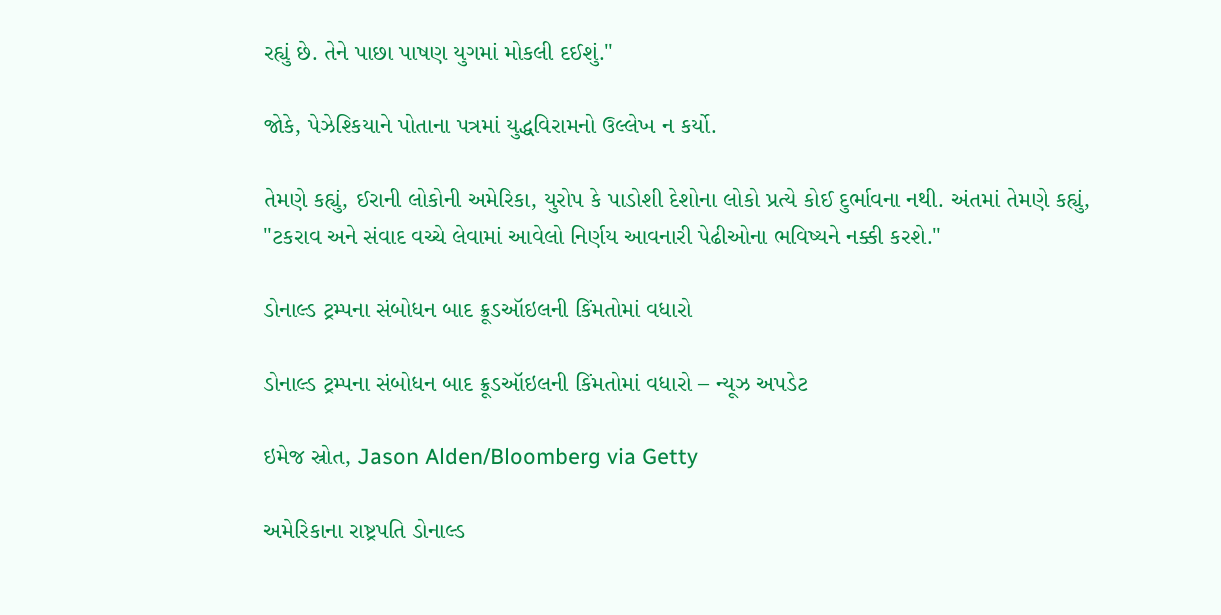રહ્યું છે. તેને પાછા પાષણ યુગમાં મોકલી દઈશું."

જોકે, પેઝેશ્કિયાને પોતાના પત્રમાં યુદ્ધવિરામનો ઉલ્લેખ ન કર્યો.

તેમણે કહ્યું, ઈરાની લોકોની અમેરિકા, યુરોપ કે પાડોશી દેશોના લોકો પ્રત્યે કોઈ દુર્ભાવના નથી. અંતમાં તેમણે કહ્યું, "ટકરાવ અને સંવાદ વચ્ચે લેવામાં આવેલો નિર્ણય આવનારી પેઢીઓના ભવિષ્યને નક્કી કરશે."

ડોનાલ્ડ ટ્રમ્પના સંબોધન બાદ ક્રૂડઑઇલની કિંમતોમાં વધારો

ડોનાલ્ડ ટ્રમ્પના સંબોધન બાદ ક્રૂડઑઇલની કિંમતોમાં વધારો – ન્યૂઝ અપડેટ

ઇમેજ સ્રોત, Jason Alden/Bloomberg via Getty

અમેરિકાના રાષ્ટ્રપતિ ડોનાલ્ડ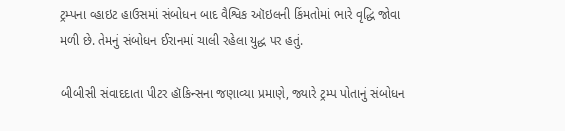ટ્રમ્પના વ્હાઇટ હાઉસમાં સંબોધન બાદ વૈશ્વિક ઑઇલની કિંમતોમાં ભારે વૃદ્ધિ જોવા મળી છે. તેમનું સંબોધન ઈરાનમાં ચાલી રહેલા યુદ્ધ પર હતું.

બીબીસી સંવાદદાતા પીટર હૉકિન્સના જણાવ્યા પ્રમાણે, જ્યારે ટ્રમ્પ પોતાનું સંબોધન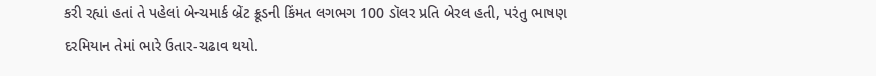કરી રહ્યાં હતાં તે પહેલાં બેન્ચમાર્ક બ્રેંટ ક્રૂડની કિંમત લગભગ 100 ડૉલર પ્રતિ બેરલ હતી, પરંતુ ભાષણ દરમિયાન તેમાં ભારે ઉતાર-ચઢાવ થયો.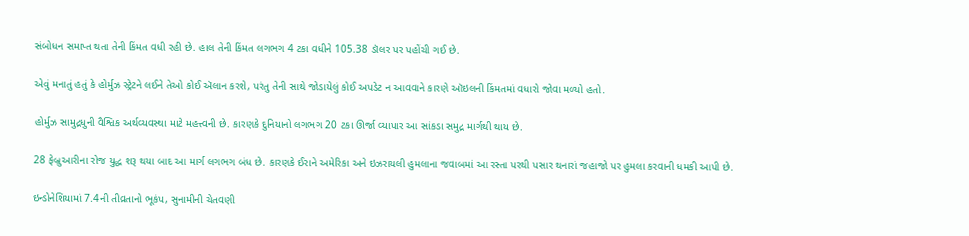સંબોધન સમાપ્ત થતા તેની કિંમત વધી રહી છે. હાલ તેની કિંમત લગભગ 4 ટકા વધીને 105.38 ડૉલર પર પહોંચી ગઈ છે.

એવું મનાતું હતું કે હોર્મુઝ સ્ટ્રેટને લઈને તેઓ કોઈ ઍલાન કરશે, પરંતુ તેની સાથે જોડાયેલું કોઈ અપડેટ ન આવવાને કારણે ઑઇલની કિંમતમાં વધારો જોવા મળ્યો હતો.

હોર્મુઝ સામુદ્રધુની વૈશ્વિક અર્થવ્યવસ્થા માટે મહત્ત્વની છે. કારણકે દુનિયાનો લગભગ 20 ટકા ઊર્જા વ્યાપાર આ સાંકડા સમુદ્ર માર્ગથી થાય છે.

28 ફેબ્રુઆરીના રોજ યુદ્ધ શરૂ થયા બાદ આ માર્ગ લગભગ બંધ છે. કારણકે ઈરાને અમેરિકા અને ઇઝરાયલી હુમલાના જવાબમાં આ રસ્તા પરથી પસાર થનારાં જહાજો પર હુમલા કરવાની ધમકી આપી છે.

ઇન્ડોનેશિયામાં 7.4ની તીવ્રતાનો ભૂકંપ, સુનામીની ચેતવણી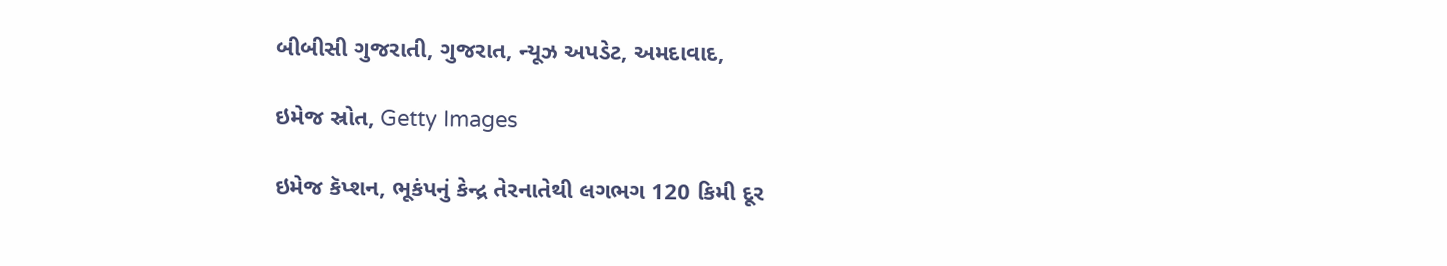બીબીસી ગુજરાતી, ગુજરાત, ન્યૂઝ અપડેટ, અમદાવાદ,

ઇમેજ સ્રોત, Getty Images

ઇમેજ કૅપ્શન, ભૂકંપનું કેન્દ્ર તેરનાતેથી લગભગ 120 કિમી દૂર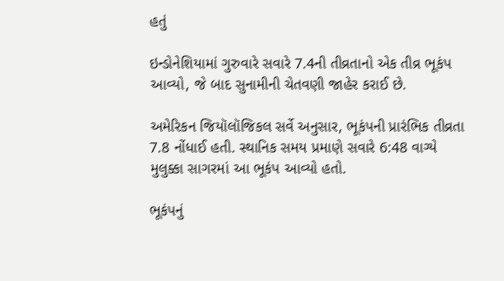હતું

ઇન્ડોનેશિયામાં ગુરુવારે સવારે 7.4ની તીવ્રતાનો એક તીવ્ર ભૂકંપ આવ્યો, જે બાદ સુનામીની ચેતવણી જાહેર કરાઈ છે.

અમેરિકન જિયૉલૉજિકલ સર્વે અનુસાર, ભૂકંપની પ્રારંભિક તીવ્રતા 7.8 નોંધાઈ હતી. સ્થાનિક સમય પ્રમાણે સવારે 6:48 વાગ્યે મુલુક્કા સાગરમાં આ ભૂકંપ આવ્યો હતો.

ભૂકંપનું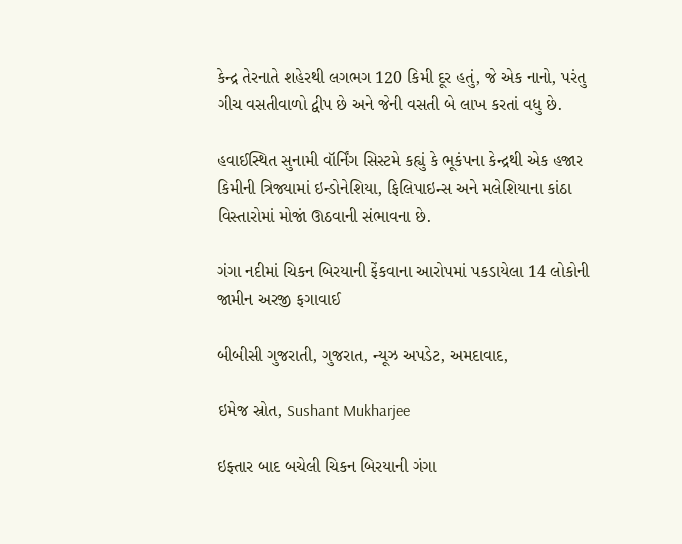કેન્દ્ર તેરનાતે શહેરથી લગભગ 120 કિમી દૂર હતું, જે એક નાનો, પરંતુ ગીચ વસતીવાળો દ્વીપ છે અને જેની વસતી બે લાખ કરતાં વધુ છે.

હવાઈસ્થિત સુનામી વૉર્નિંગ સિસ્ટમે કહ્યું કે ભૂકંપના કેન્દ્રથી એક હજાર કિમીની ત્રિજ્યામાં ઇન્ડોનેશિયા, ફિલિપાઇન્સ અને મલેશિયાના કાંઠા વિસ્તારોમાં મોજાં ઊઠવાની સંભાવના છે.

ગંગા નદીમાં ચિકન બિરયાની ફેંકવાના આરોપમાં પકડાયેલા 14 લોકોની જામીન અરજી ફગાવાઈ

બીબીસી ગુજરાતી, ગુજરાત, ન્યૂઝ અપડેટ, અમદાવાદ,

ઇમેજ સ્રોત, Sushant Mukharjee

ઇફ્તાર બાદ બચેલી ચિકન બિરયાની ગંગા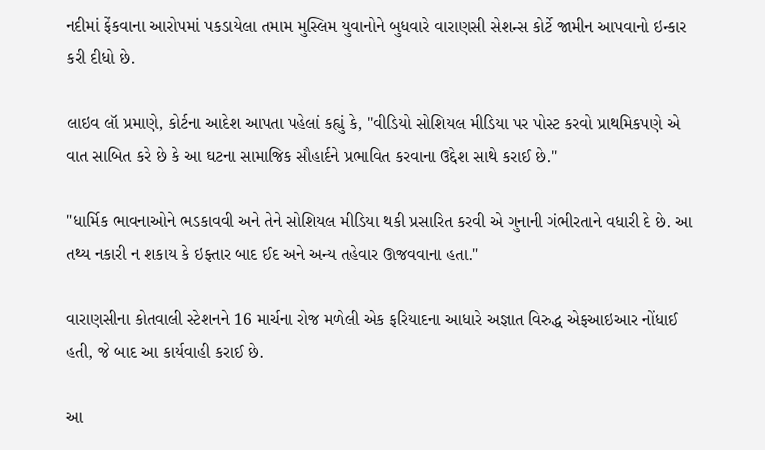નદીમાં ફેંકવાના આરોપમાં પકડાયેલા તમામ મુસ્લિમ યુવાનોને બુધવારે વારાણસી સેશન્સ કોર્ટે જામીન આપવાનો ઇન્કાર કરી દીધો છે.

લાઇવ લૉ પ્રમાણે, કોર્ટના આદેશ આપતા પહેલાં કહ્યું કે, "વીડિયો સોશિયલ મીડિયા પર પોસ્ટ કરવો પ્રાથમિકપણે એ વાત સાબિત કરે છે કે આ ઘટના સામાજિક સૌહાર્દને પ્રભાવિત કરવાના ઉદ્દેશ સાથે કરાઈ છે."

"ધાર્મિક ભાવનાઓને ભડકાવવી અને તેને સોશિયલ મીડિયા થકી પ્રસારિત કરવી એ ગુનાની ગંભીરતાને વધારી દે છે. આ તથ્ય નકારી ન શકાય કે ઇફ્તાર બાદ ઈદ અને અન્ય તહેવાર ઊજવવાના હતા."

વારાણસીના કોતવાલી સ્ટેશનને 16 માર્ચના રોજ મળેલી એક ફરિયાદના આધારે અજ્ઞાત વિરુદ્ધ એફઆઇઆર નોંધાઈ હતી, જે બાદ આ કાર્યવાહી કરાઈ છે.

આ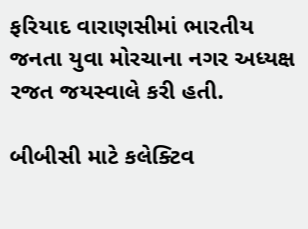ફરિયાદ વારાણસીમાં ભારતીય જનતા યુવા મોરચાના નગર અધ્યક્ષ રજત જયસ્વાલે કરી હતી.

બીબીસી માટે કલેક્ટિવ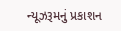ન્યૂઝરૂમનું પ્રકાશન